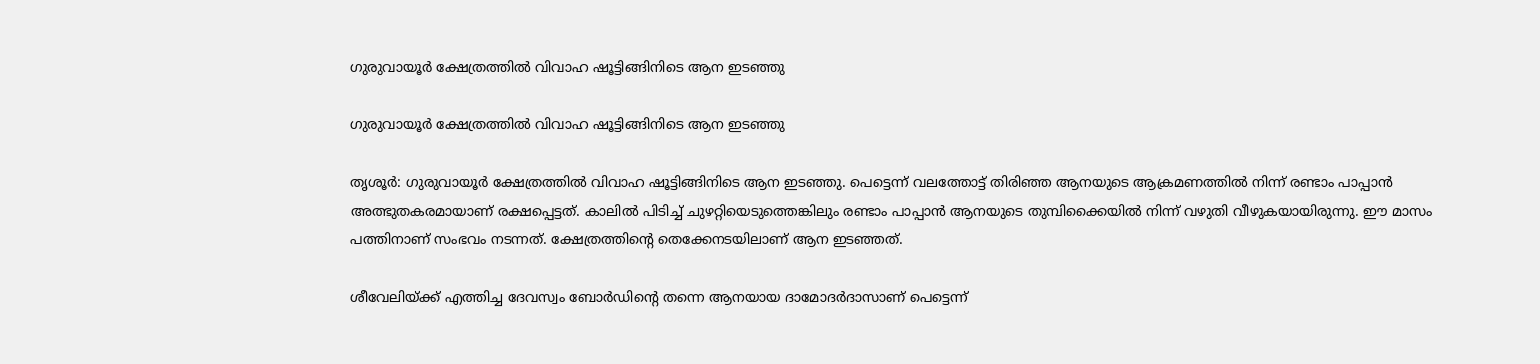ഗുരുവായൂര്‍ ക്ഷേത്രത്തില്‍ വിവാഹ ഷൂട്ടിങ്ങിനിടെ ആന ഇടഞ്ഞു

ഗുരുവായൂര്‍ ക്ഷേത്രത്തില്‍ വിവാഹ ഷൂട്ടിങ്ങിനിടെ ആന ഇടഞ്ഞു

തൃശൂര്‍: ഗുരുവായൂര്‍ ക്ഷേത്രത്തില്‍ വിവാഹ ഷൂട്ടിങ്ങിനിടെ ആന ഇടഞ്ഞു. പെട്ടെന്ന് വലത്തോട്ട് തിരിഞ്ഞ ആനയുടെ ആക്രമണത്തില്‍ നിന്ന് രണ്ടാം പാപ്പാന്‍ അത്ഭുതകരമായാണ് രക്ഷപ്പെട്ടത്. കാലില്‍ പിടിച്ച് ചുഴറ്റിയെടുത്തെങ്കിലും രണ്ടാം പാപ്പാന്‍ ആനയുടെ തുമ്പിക്കൈയില്‍ നിന്ന് വഴുതി വീഴുകയായിരുന്നു. ഈ മാസം പത്തിനാണ് സംഭവം നടന്നത്. ക്ഷേത്രത്തിന്റെ തെക്കേനടയിലാണ് ആന ഇടഞ്ഞത്.

ശീവേലിയ്ക്ക് എത്തിച്ച ദേവസ്വം ബോര്‍ഡിന്റെ തന്നെ ആനയായ ദാമോദര്‍ദാസാണ് പെട്ടെന്ന്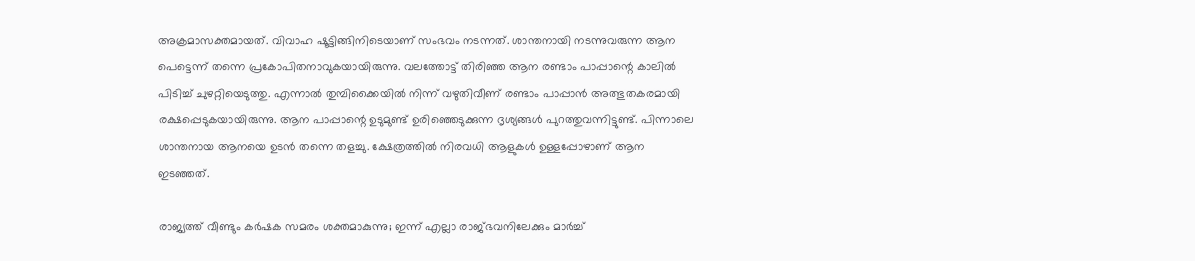അക്രമാസക്തമായത്. വിവാഹ ഷൂട്ടിങ്ങിനിടെയാണ് സംഭവം നടന്നത്. ശാന്തനായി നടന്നുവരുന്ന ആന പെട്ടെന്ന് തന്നെ പ്രകോപിതനാവുകയായിരുന്നു. വലത്തോട്ട് തിരിഞ്ഞ ആന രണ്ടാം പാപ്പാന്റെ കാലില്‍ പിടിച്ച് ചുഴറ്റിയെടുത്തു. എന്നാല്‍ തുമ്പിക്കൈയില്‍ നിന്ന് വഴുതിവീണ് രണ്ടാം പാപ്പാന്‍ അത്ഭുതകരമായി രക്ഷപ്പെടുകയായിരുന്നു. ആന പാപ്പാന്റെ ഉടുമുണ്ട് ഉരിഞ്ഞെടുക്കുന്ന ദൃശ്യങ്ങള്‍ പുറത്തുവന്നിട്ടുണ്ട്. പിന്നാലെ ശാന്തനായ ആനയെ ഉടന്‍ തന്നെ തളച്ചു. ക്ഷേത്രത്തില്‍ നിരവധി ആളുകള്‍ ഉള്ളപ്പോഴാണ് ആന ഇടഞ്ഞത്.

രാജ്യത്ത് വീണ്ടും കർഷക സമരം ശക്തമാകുന്നു; ഇന്ന് എല്ലാ രാജ്ഭവനിലേക്കും മാര്‍ച്ച്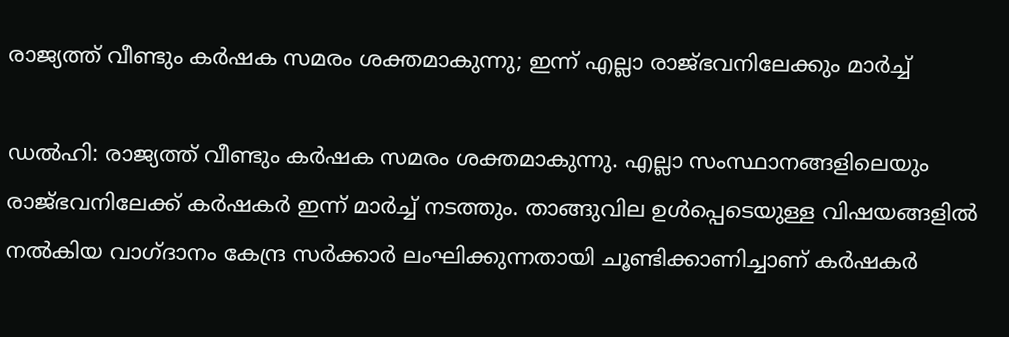രാജ്യത്ത് വീണ്ടും കർഷക സമരം ശക്തമാകുന്നു; ഇന്ന് എല്ലാ രാജ്ഭവനിലേക്കും മാര്‍ച്ച്

ഡൽഹി: രാജ്യത്ത് വീണ്ടും കർഷക സമരം ശക്തമാകുന്നു. എല്ലാ സംസ്ഥാനങ്ങളിലെയും രാജ്ഭവനിലേക്ക് കർഷകർ ഇന്ന് മാർച്ച് നടത്തും. താങ്ങുവില ഉൾപ്പെടെയുള്ള വിഷയങ്ങളിൽ നൽകിയ വാഗ്ദാനം കേന്ദ്ര സർക്കാർ ലംഘിക്കുന്നതായി ചൂണ്ടിക്കാണിച്ചാണ് കർഷകർ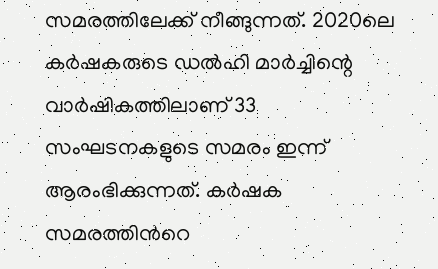സമരത്തിലേക്ക് നീങ്ങുന്നത്. 2020ലെ കർഷകരുടെ ഡൽഹി മാർച്ചിന്റെ വാർഷികത്തിലാണ് 33 സംഘടനകളുടെ സമരം ഇന്ന് ആരംഭിക്കുന്നത്. കർഷക സമരത്തിൻറെ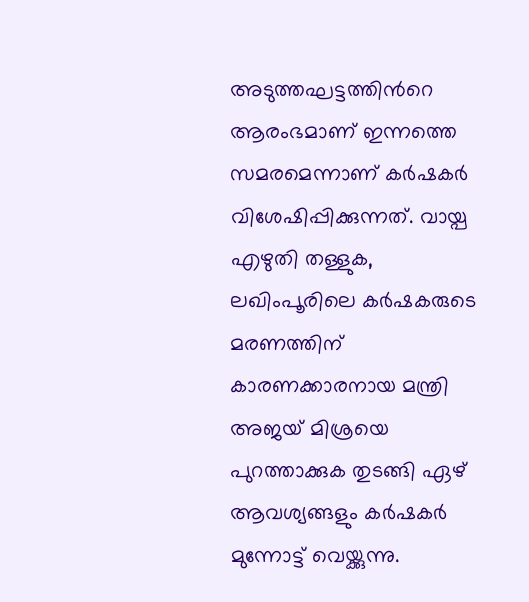അടുത്തഘട്ടത്തിൻറെ ആരംഭമാണ് ഇന്നത്തെ സമരമെന്നാണ് കർഷകർ വിശേഷിപ്പിക്കുന്നത്. വായ്പ എഴുതി തള്ളുക, ലഖിംപൂരിലെ കർഷകരുടെ മരണത്തിന് കാരണക്കാരനായ മന്ത്രി അജയ് മിശ്രയെ പുറത്താക്കുക തുടങ്ങി ഏഴ് ആവശ്യങ്ങളും കർഷകർ മുന്നോട്ട് വെയ്ക്കുന്നു.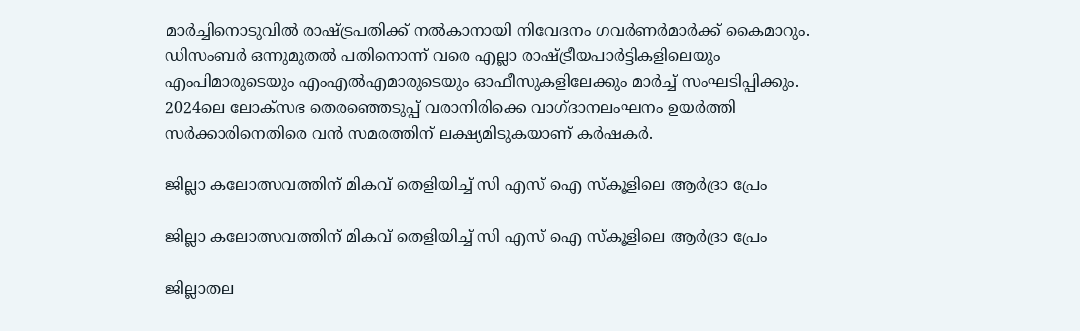മാർച്ചിനൊടുവിൽ രാഷ്ട്രപതിക്ക് നൽകാനായി നിവേദനം ഗവർണർമാർക്ക് കൈമാറും. ഡിസംബർ ഒന്നുമുതൽ പതിനൊന്ന് വരെ എല്ലാ രാഷ്ട്രീയപാർട്ടികളിലെയും എംപിമാരുടെയും എംഎൽഎമാരുടെയും ഓഫീസുകളിലേക്കും മാർച്ച് സംഘടിപ്പിക്കും. 2024ലെ ലോക്സഭ തെരഞ്ഞെടുപ്പ് വരാനിരിക്കെ വാഗ്ദാനലംഘനം ഉയർത്തി സർക്കാരിനെതിരെ വൻ സമരത്തിന് ലക്ഷ്യമിടുകയാണ് കർഷകർ.

ജില്ലാ കലോത്സവത്തിന് മികവ് തെളിയിച്ച് സി എസ് ഐ സ്കൂളിലെ ആർദ്രാ പ്രേം

ജില്ലാ കലോത്സവത്തിന് മികവ് തെളിയിച്ച് സി എസ് ഐ സ്കൂളിലെ ആർദ്രാ പ്രേം

ജില്ലാതല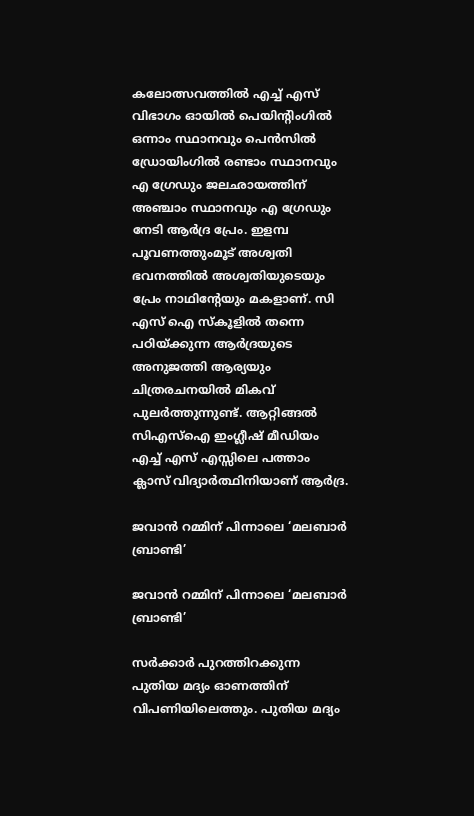കലോത്സവത്തിൽ എച്ച് എസ് വിഭാഗം ഓയിൽ പെയിൻ്റിംഗിൽ ഒന്നാം സ്ഥാനവും പെൻസിൽ ഡ്രോയിംഗിൽ രണ്ടാം സ്ഥാനവും എ ഗ്രേഡും ജലഛായത്തിന് അഞ്ചാം സ്ഥാനവും എ ഗ്രേഡും നേടി ആർദ്ര പ്രേം. ഇളമ്പ പൂവണത്തുംമൂട് അശ്വതി ഭവനത്തിൽ അശ്വതിയുടെയും പ്രേം നാഥിൻ്റേയും മകളാണ്. സി എസ് ഐ സ്കൂളിൽ തന്നെ പഠിയ്ക്കുന്ന ആർദ്രയുടെ അനുജത്തി ആര്യയും ചിത്രരചനയിൽ മികവ് പുലർത്തുന്നുണ്ട്. ആറ്റിങ്ങൽ സിഎസ്ഐ ഇംഗ്ലീഷ് മീഡിയം എച്ച് എസ് എസ്സിലെ പത്താം ക്ലാസ് വിദ്യാർത്ഥിനിയാണ് ആർദ്ര.

ജവാന്‍ റമ്മിന് പിന്നാലെ ‘മലബാര്‍ ബ്രാണ്ടി’

ജവാന്‍ റമ്മിന് പിന്നാലെ ‘മലബാര്‍ ബ്രാണ്ടി’

സര്‍ക്കാര്‍ പുറത്തിറക്കുന്ന പുതിയ മദ്യം ഓണത്തിന് വിപണിയിലെത്തും. പുതിയ മദ്യം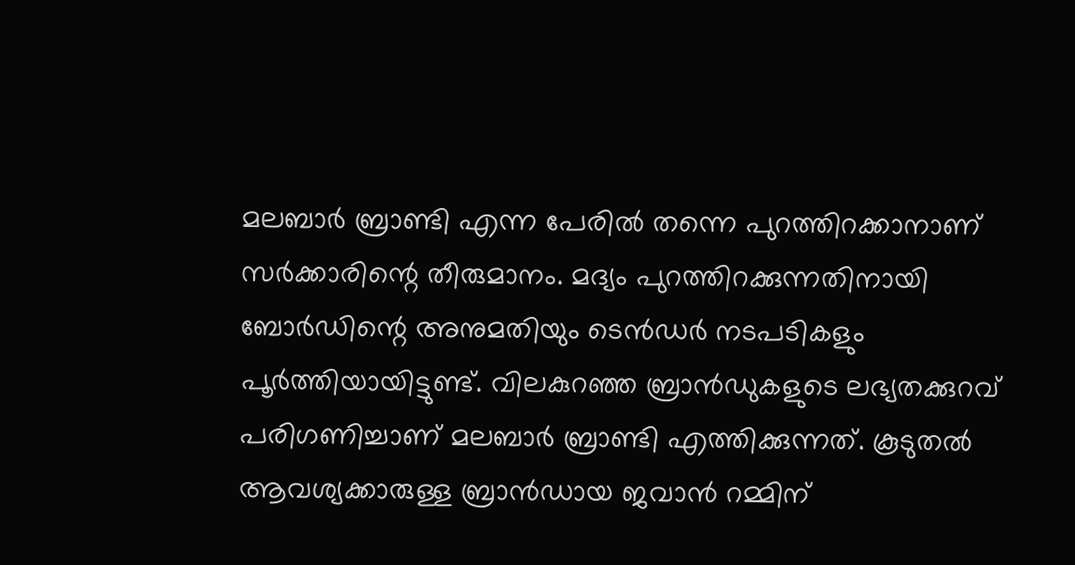മലബാര്‍ ബ്രാണ്ടി എന്ന പേരില്‍ തന്നെ പുറത്തിറക്കാനാണ് സര്‍ക്കാരിന്റെ തീരുമാനം. മദ്യം പുറത്തിറക്കുന്നതിനായി ബോര്‍ഡിന്റെ അനുമതിയും ടെന്‍ഡര്‍ നടപടികളും പൂര്‍ത്തിയായിട്ടുണ്ട്. വിലകുറഞ്ഞ ബ്രാന്‍ഡുകളുടെ ലഭ്യതക്കുറവ് പരിഗണിച്ചാണ് മലബാര്‍ ബ്രാണ്ടി എത്തിക്കുന്നത്. കൂടുതല്‍ ആവശ്യക്കാരുള്ള ബ്രാന്‍ഡായ ജവാന്‍ റമ്മിന്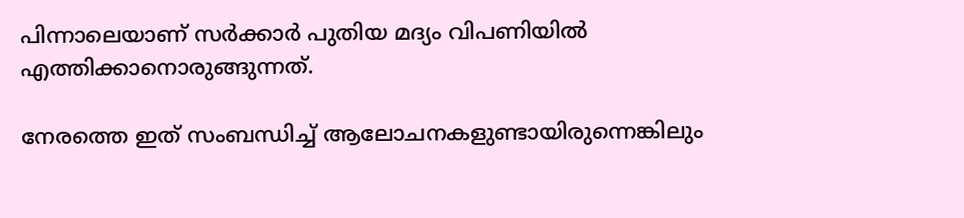പിന്നാലെയാണ് സര്‍ക്കാര്‍ പുതിയ മദ്യം വിപണിയില്‍ എത്തിക്കാനൊരുങ്ങുന്നത്.

നേരത്തെ ഇത് സംബന്ധിച്ച് ആലോചനകളുണ്ടായിരുന്നെങ്കിലും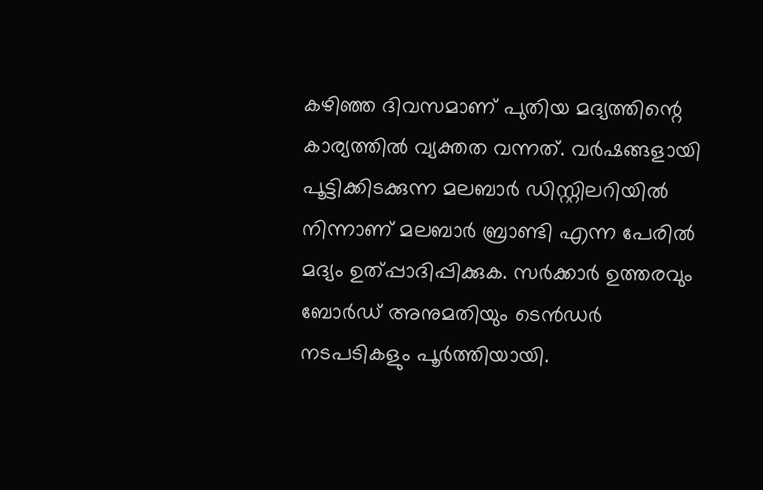കഴിഞ്ഞ ദിവസമാണ് പുതിയ മദ്യത്തിന്റെ കാര്യത്തില്‍ വ്യക്തത വന്നത്. വര്‍ഷങ്ങളായി പൂട്ടിക്കിടക്കുന്ന മലബാര്‍ ഡിസ്റ്റിലറിയില്‍ നിന്നാണ് മലബാര്‍ ബ്രാണ്ടി എന്ന പേരില്‍ മദ്യം ഉത്പ്പാദിപ്പിക്കുക. സര്‍ക്കാര്‍ ഉത്തരവും ബോര്‍ഡ് അനുമതിയും ടെന്‍ഡര്‍ നടപടികളും പൂര്‍ത്തിയായി.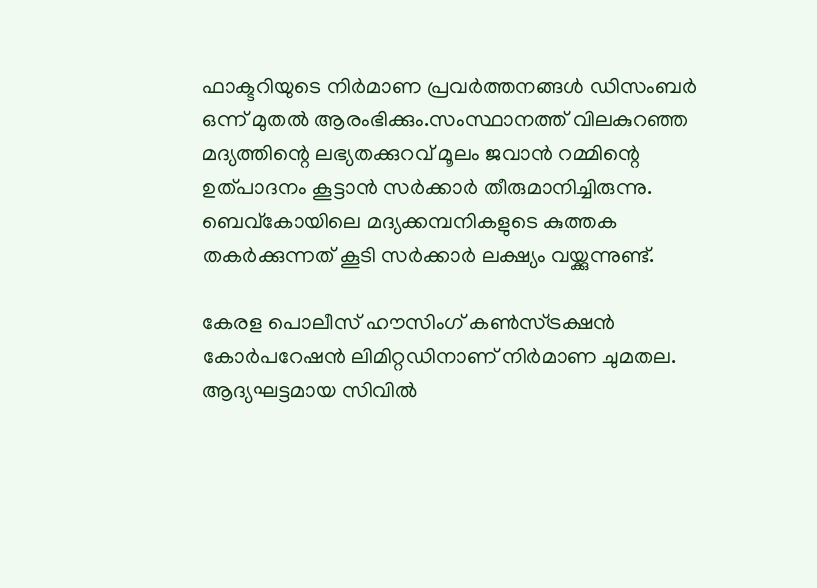ഫാക്ടറിയുടെ നിര്‍മാണ പ്രവര്‍ത്തനങ്ങള്‍ ഡിസംബര്‍ ഒന്ന് മുതല്‍ ആരംഭിക്കും.സംസ്ഥാനത്ത് വിലകുറഞ്ഞ മദ്യത്തിന്റെ ലഭ്യതക്കുറവ് മൂലം ജവാന്‍ റമ്മിന്റെ ഉത്പാദനം കൂട്ടാന്‍ സര്‍ക്കാര്‍ തീരുമാനിച്ചിരുന്നു. ബെവ്‌കോയിലെ മദ്യക്കമ്പനികളുടെ കുത്തക തകര്‍ക്കുന്നത് കൂടി സര്‍ക്കാര്‍ ലക്ഷ്യം വയ്ക്കുന്നുണ്ട്.

കേരള പൊലീസ് ഹൗസിംഗ് കണ്‍സ്ട്രക്ഷന്‍ കോര്‍പറേഷന്‍ ലിമിറ്റഡിനാണ് നിര്‍മാണ ചുമതല. ആദ്യഘട്ടമായ സിവില്‍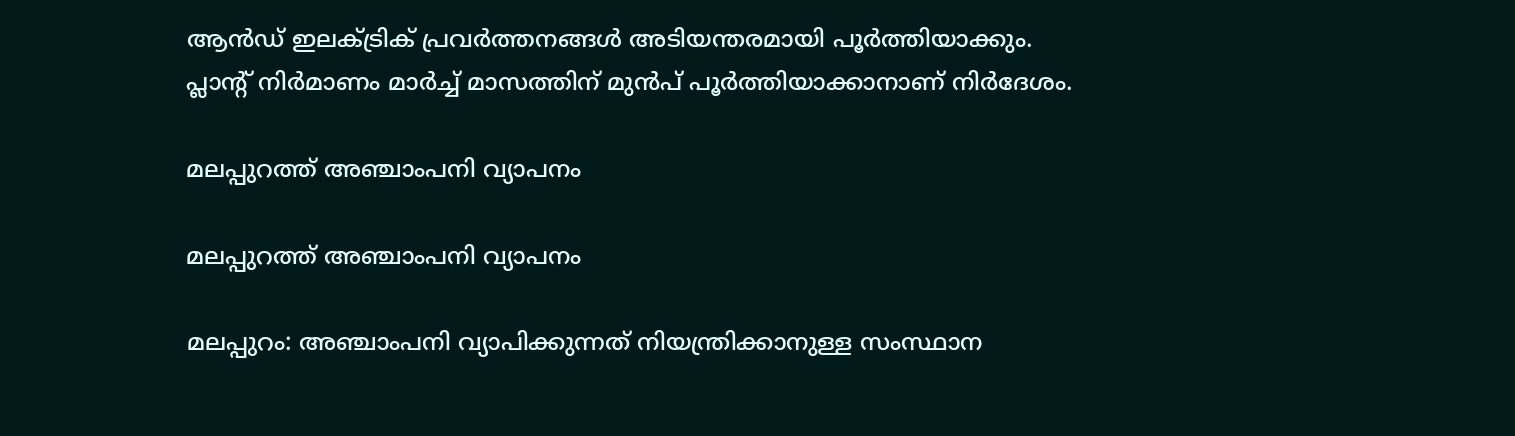ആന്‍ഡ് ഇലക്ട്രിക് പ്രവര്‍ത്തനങ്ങള്‍ അടിയന്തരമായി പൂര്‍ത്തിയാക്കും. പ്ലാന്റ് നിര്‍മാണം മാര്‍ച്ച് മാസത്തിന് മുന്‍പ് പൂര്‍ത്തിയാക്കാനാണ് നിര്‍ദേശം.

മലപ്പുറത്ത് അഞ്ചാംപനി വ്യാപനം

മലപ്പുറത്ത് അഞ്ചാംപനി വ്യാപനം

മലപ്പുറം: അഞ്ചാംപനി വ്യാപിക്കുന്നത് നിയന്ത്രിക്കാനുള്ള സംസ്ഥാന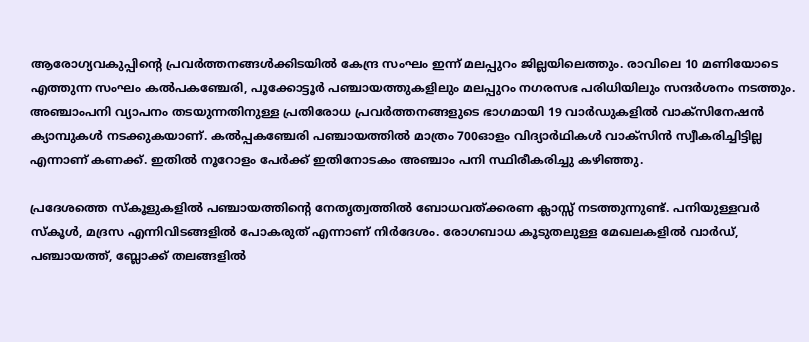ആരോഗ്യവകുപ്പിന്റെ പ്രവർത്തനങ്ങൾക്കിടയിൽ കേന്ദ്ര സംഘം ഇന്ന് മലപ്പുറം ജില്ലയിലെത്തും. രാവിലെ 10 മണിയോടെ എത്തുന്ന സംഘം കൽപകഞ്ചേരി, പൂക്കോട്ടൂർ പഞ്ചായത്തുകളിലും മലപ്പുറം നഗരസഭ പരിധിയിലും സന്ദർശനം നടത്തും. അഞ്ചാംപനി വ്യാപനം തടയുന്നതിനുള്ള പ്രതിരോധ പ്രവർത്തനങ്ങളുടെ ഭാഗമായി 19 വാർഡുകളിൽ വാക്‌സിനേഷൻ ക്യാമ്പുകൾ നടക്കുകയാണ്. കൽപ്പകഞ്ചേരി പഞ്ചായത്തിൽ മാത്രം 700ഓളം വിദ്യാർഥികൾ വാക്‌സിൻ സ്വീകരിച്ചിട്ടില്ല എന്നാണ് കണക്ക്. ഇതിൽ നൂറോളം പേർക്ക് ഇതിനോടകം അഞ്ചാം പനി സ്ഥിരീകരിച്ചു കഴിഞ്ഞു.

പ്രദേശത്തെ സ്‌കൂളുകളിൽ പഞ്ചായത്തിന്റെ നേതൃത്വത്തിൽ ബോധവത്ക്കരണ ക്ലാസ്സ് നടത്തുന്നുണ്ട്. പനിയുള്ളവർ സ്‌കൂൾ, മദ്രസ എന്നിവിടങ്ങളിൽ പോകരുത് എന്നാണ് നിർദേശം. രോഗബാധ കൂടുതലുള്ള മേഖലകളിൽ വാർഡ്, പഞ്ചായത്ത്, ബ്ലോക്ക് തലങ്ങളിൽ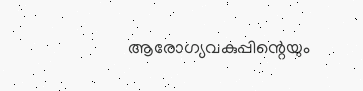ആരോഗ്യവകുപ്പിന്റെയും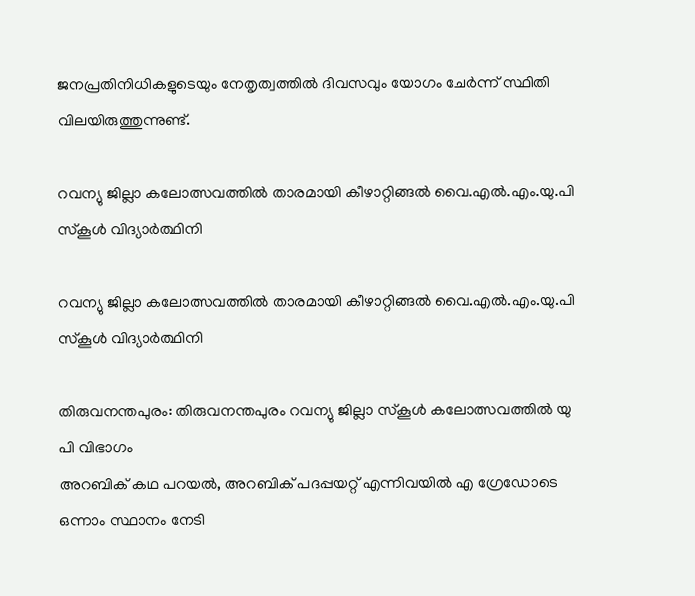ജനപ്രതിനിധികളുടെയും നേതൃത്വത്തിൽ ദിവസവും യോഗം ചേർന്ന് സ്ഥിതി വിലയിരുത്തുന്നുണ്ട്.

റവന്യു ജില്ലാ കലോത്സവത്തിൽ താരമായി കീഴാറ്റിങ്ങൽ വൈ.എൽ.എം.യു.പി സ്കൂൾ വിദ്യാർത്ഥിനി

റവന്യു ജില്ലാ കലോത്സവത്തിൽ താരമായി കീഴാറ്റിങ്ങൽ വൈ.എൽ.എം.യു.പി സ്കൂൾ വിദ്യാർത്ഥിനി

തിരുവനന്തപുരം: തിരുവനന്തപുരം റവന്യു ജില്ലാ സ്കൂൾ കലോത്സവത്തിൽ യു പി വിഭാഗം
അറബിക് കഥ പറയൽ, അറബിക് പദപ്പയറ്റ് എന്നിവയിൽ എ ഗ്രേഡോടെ ഒന്നാം സ്ഥാനം നേടി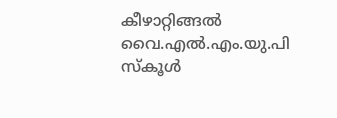കീഴാറ്റിങ്ങൽ വൈ.എൽ.എം.യു.പി സ്കൂൾ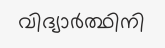വിദ്യാർത്ഥിനി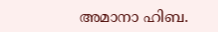അമാനാ ഹിബ.